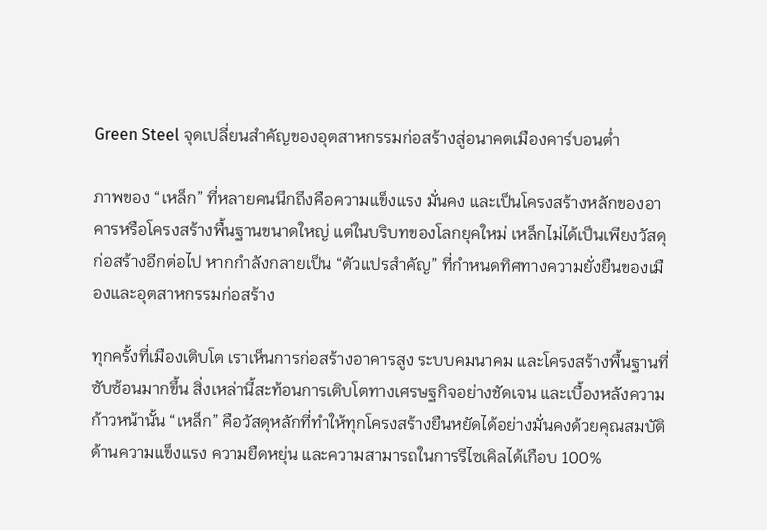Green Steel จุดเปลี่ยนสำคัญของอุตสาหกรรมก่อสร้างสู่อนาคตเมืองคาร์บอนต่ำ

ภาพของ “เหล็ก” ที่หลายคนนึกถึงคือความแข็งแรง มั่นคง และเป็นโครงสร้างหลักของอาคารหรือโครงสร้างพื้นฐานขนาดใหญ่ แต่ในบริบทของโลกยุคใหม่ เหล็กไม่ได้เป็นเพียงวัสดุก่อสร้างอีกต่อไป หากกำลังกลายเป็น “ตัวแปรสำคัญ” ที่กำหนดทิศทางความยั่งยืนของเมืองและอุตสาหกรรมก่อสร้าง

ทุกครั้งที่เมืองเติบโต เราเห็นการก่อสร้างอาคารสูง ระบบคมนาคม และโครงสร้างพื้นฐานที่ซับซ้อนมากขึ้น สิ่งเหล่านี้สะท้อนการเติบโตทางเศรษฐกิจอย่างชัดเจน และเบื้องหลังความก้าวหน้านั้น “เหล็ก” คือวัสดุหลักที่ทำให้ทุกโครงสร้างยืนหยัดได้อย่างมั่นคงด้วยคุณสมบัติด้านความแข็งแรง ความยืดหยุ่น และความสามารถในการรีไซเคิลได้เกือบ 100%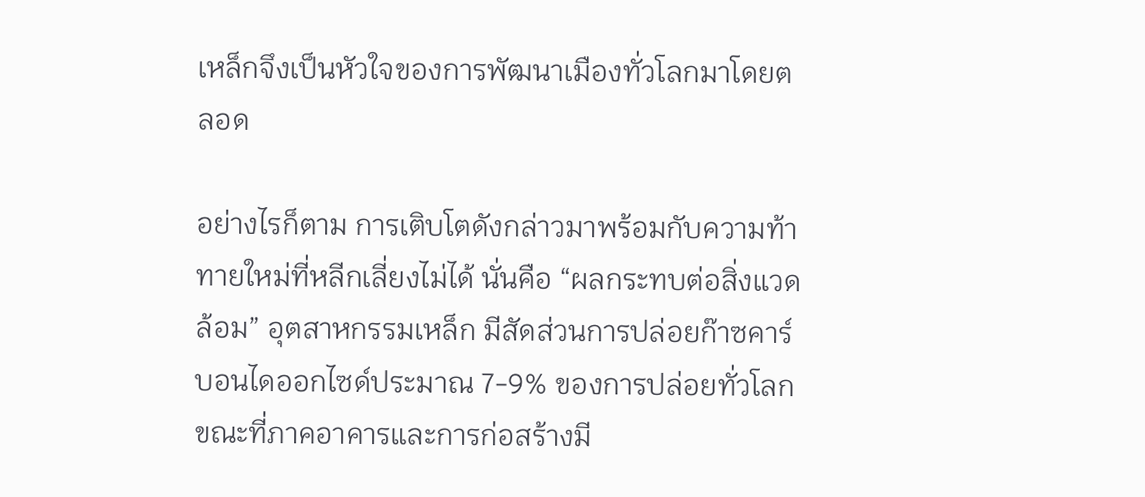เหล็กจึงเป็นหัวใจของการพัฒนาเมืองทั่วโลกมาโดยตลอด

อย่างไรก็ตาม การเติบโตดังกล่าวมาพร้อมกับความท้าทายใหม่ที่หลีกเลี่ยงไม่ได้ นั่นคือ “ผลกระทบต่อสิ่งแวดล้อม” อุตสาหกรรมเหล็ก มีสัดส่วนการปล่อยก๊าซคาร์บอนไดออกไซด์ประมาณ 7-9% ของการปล่อยทั่วโลก ขณะที่ภาคอาคารและการก่อสร้างมี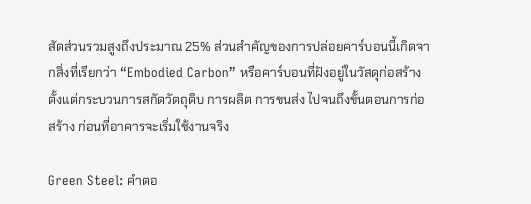สัดส่วนรวมสูงถึงประมาณ 25% ส่วนสำคัญของการปล่อยคาร์บอนนี้เกิดจากสิ่งที่เรียกว่า “Embodied Carbon” หรือคาร์บอนที่ฝังอยู่ในวัสดุก่อสร้าง ตั้งแต่กระบวนการสกัดวัตถุดิบ การผลิต การขนส่ง ไปจนถึงขั้นตอนการก่อสร้าง ก่อนที่อาคารจะเริ่มใช้งานจริง

Green Steel: คำตอ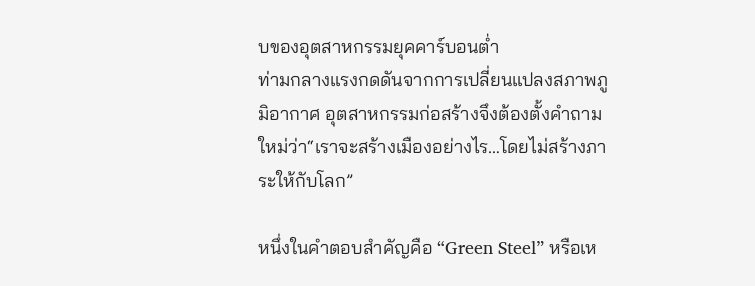บของอุตสาหกรรมยุคคาร์บอนต่ำ
ท่ามกลางแรงกดดันจากการเปลี่ยนแปลงสภาพภูมิอากาศ อุตสาหกรรมก่อสร้างจึงต้องตั้งคำถามใหม่ว่า“เราจะสร้างเมืองอย่างไร…โดยไม่สร้างภาระให้กับโลก”

หนึ่งในคำตอบสำคัญคือ “Green Steel” หรือเห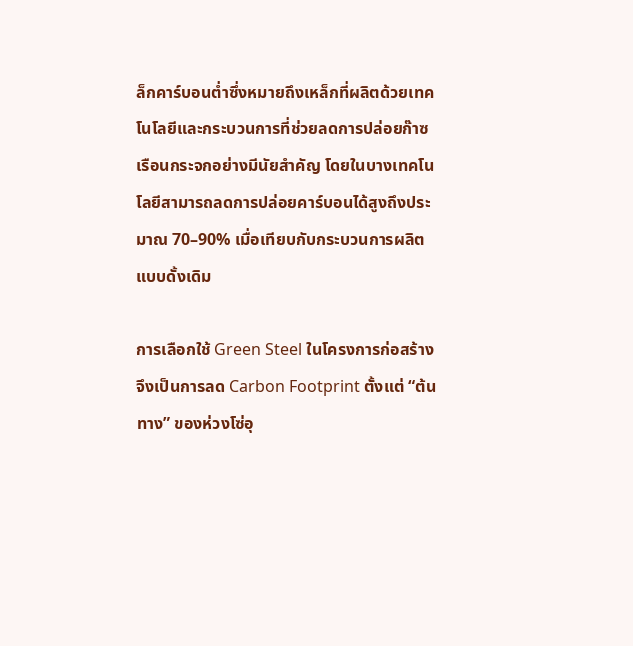ล็กคาร์บอนต่ำซึ่งหมายถึงเหล็กที่ผลิตด้วยเทคโนโลยีและกระบวนการที่ช่วยลดการปล่อยก๊าซเรือนกระจกอย่างมีนัยสำคัญ โดยในบางเทคโนโลยีสามารถลดการปล่อยคาร์บอนได้สูงถึงประมาณ 70–90% เมื่อเทียบกับกระบวนการผลิตแบบดั้งเดิม

การเลือกใช้ Green Steel ในโครงการก่อสร้าง จึงเป็นการลด Carbon Footprint ตั้งแต่ “ต้นทาง” ของห่วงโซ่อุ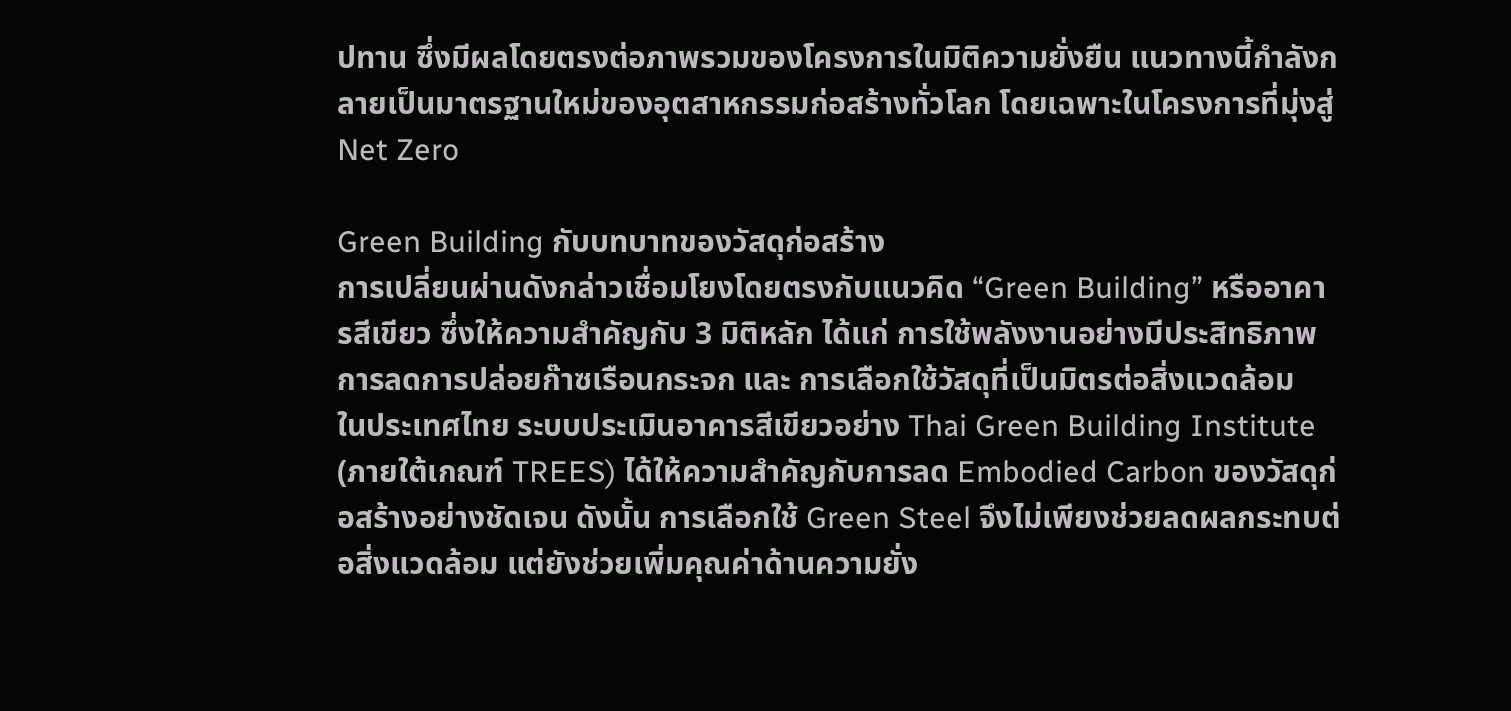ปทาน ซึ่งมีผลโดยตรงต่อภาพรวมของโครงการในมิติความยั่งยืน แนวทางนี้กำลังกลายเป็นมาตรฐานใหม่ของอุตสาหกรรมก่อสร้างทั่วโลก โดยเฉพาะในโครงการที่มุ่งสู่ Net Zero

Green Building กับบทบาทของวัสดุก่อสร้าง
การเปลี่ยนผ่านดังกล่าวเชื่อมโยงโดยตรงกับแนวคิด “Green Building” หรืออาคารสีเขียว ซึ่งให้ความสำคัญกับ 3 มิติหลัก ได้แก่ การใช้พลังงานอย่างมีประสิทธิภาพ การลดการปล่อยก๊าซเรือนกระจก และ การเลือกใช้วัสดุที่เป็นมิตรต่อสิ่งแวดล้อม
ในประเทศไทย ระบบประเมินอาคารสีเขียวอย่าง Thai Green Building Institute (ภายใต้เกณฑ์ TREES) ได้ให้ความสำคัญกับการลด Embodied Carbon ของวัสดุก่อสร้างอย่างชัดเจน ดังนั้น การเลือกใช้ Green Steel จึงไม่เพียงช่วยลดผลกระทบต่อสิ่งแวดล้อม แต่ยังช่วยเพิ่มคุณค่าด้านความยั่ง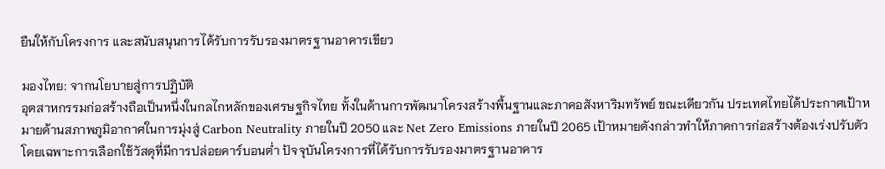ยืนให้กับโครงการ และสนับสนุนการได้รับการรับรองมาตรฐานอาคารเขียว

มองไทย: จากนโยบายสู่การปฏิบัติ
อุตสาหกรรมก่อสร้างถือเป็นหนึ่งในกลไกหลักของเศรษฐกิจไทย ทั้งในด้านการพัฒนาโครงสร้างพื้นฐานและภาคอสังหาริมทรัพย์ ขณะเดียวกัน ประเทศไทยได้ประกาศเป้าหมายด้านสภาพภูมิอากาศในการมุ่งสู่ Carbon Neutrality ภายในปี 2050 และ Net Zero Emissions ภายในปี 2065 เป้าหมายดังกล่าวทำให้ภาคการก่อสร้างต้องเร่งปรับตัว โดยเฉพาะการเลือกใช้วัสดุที่มีการปล่อยคาร์บอนต่ำ ปัจจุบันโครงการที่ได้รับการรับรองมาตรฐานอาคาร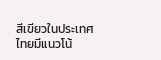สีเขียวในประเทศไทยมีแนวโน้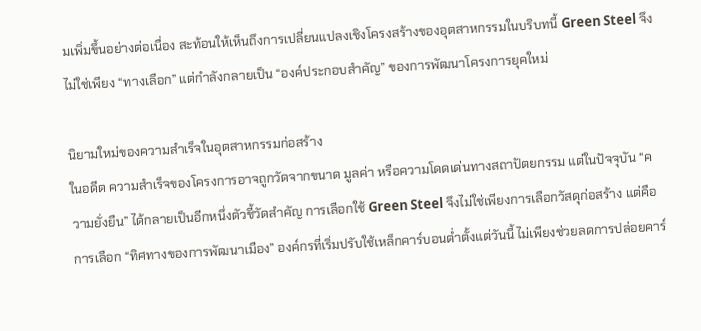มเพิ่มขึ้นอย่างต่อเนื่อง สะท้อนให้เห็นถึงการเปลี่ยนแปลงเชิงโครงสร้างของอุตสาหกรรมในบริบทนี้ Green Steel จึงไม่ใช่เพียง “ทางเลือก” แต่กำลังกลายเป็น “องค์ประกอบสำคัญ” ของการพัฒนาโครงการยุคใหม่

นิยามใหม่ของความสำเร็จในอุตสาหกรรมก่อสร้าง
ในอดีต ความสำเร็จของโครงการอาจถูกวัดจากขนาด มูลค่า หรือความโดดเด่นทางสถาปัตยกรรม แต่ในปัจจุบัน “ความยั่งยืน” ได้กลายเป็นอีกหนึ่งตัวชี้วัดสำคัญ การเลือกใช้ Green Steel จึงไม่ใช่เพียงการเลือกวัสดุก่อสร้าง แต่คือการเลือก “ทิศทางของการพัฒนาเมือง” องค์กรที่เริ่มปรับใช้เหล็กคาร์บอนต่ำตั้งแต่วันนี้ ไม่เพียงช่วยลดการปล่อยคาร์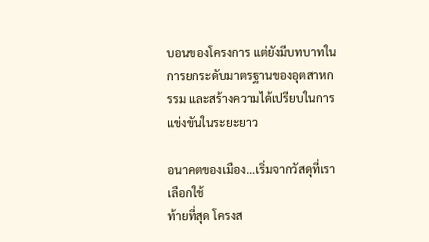บอนของโครงการ แต่ยังมีบทบาทในการยกระดับมาตรฐานของอุตสาหกรรม และสร้างความได้เปรียบในการแข่งขันในระยะยาว

อนาคตของเมือง…เริ่มจากวัสดุที่เราเลือกใช้
ท้ายที่สุด โครงส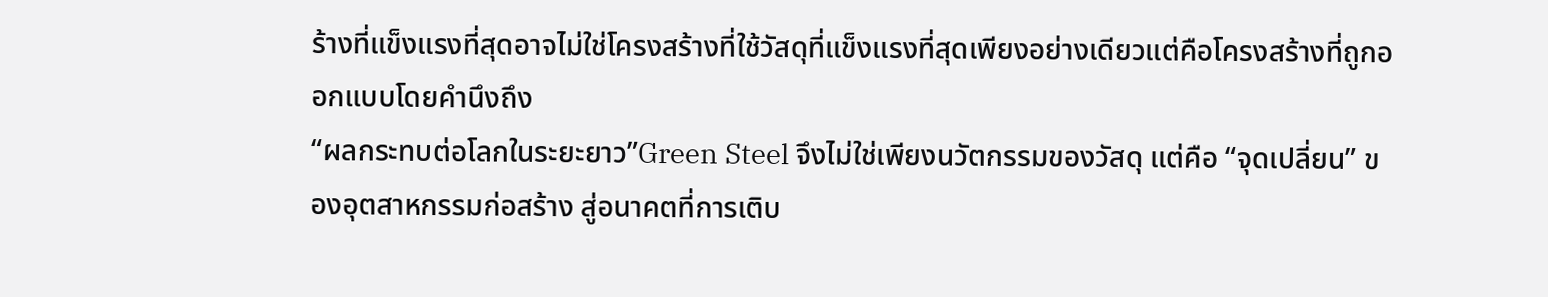ร้างที่แข็งแรงที่สุดอาจไม่ใช่โครงสร้างที่ใช้วัสดุที่แข็งแรงที่สุดเพียงอย่างเดียวแต่คือโครงสร้างที่ถูกออกแบบโดยคำนึงถึง
“ผลกระทบต่อโลกในระยะยาว”Green Steel จึงไม่ใช่เพียงนวัตกรรมของวัสดุ แต่คือ “จุดเปลี่ยน” ของอุตสาหกรรมก่อสร้าง สู่อนาคตที่การเติบ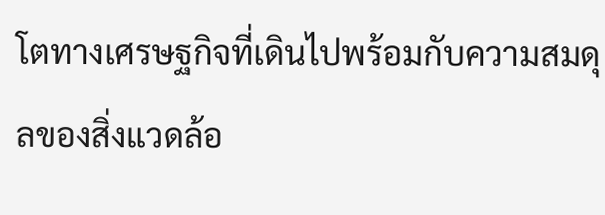โตทางเศรษฐกิจที่เดินไปพร้อมกับความสมดุลของสิ่งแวดล้อ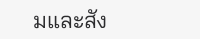มและสัง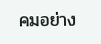คมอย่าง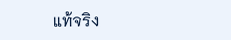แท้จริง